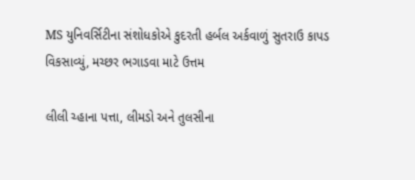MS યુનિવર્સિટીના સંશોધકોએ કુદરતી હર્બલ અર્કવાળું સુતરાઉ કાપડ વિકસાવ્યું, મચ્છર ભગાડવા માટે ઉત્તમ

લીલી ચ્હાના પત્તા, લીમડો અને તુલસીના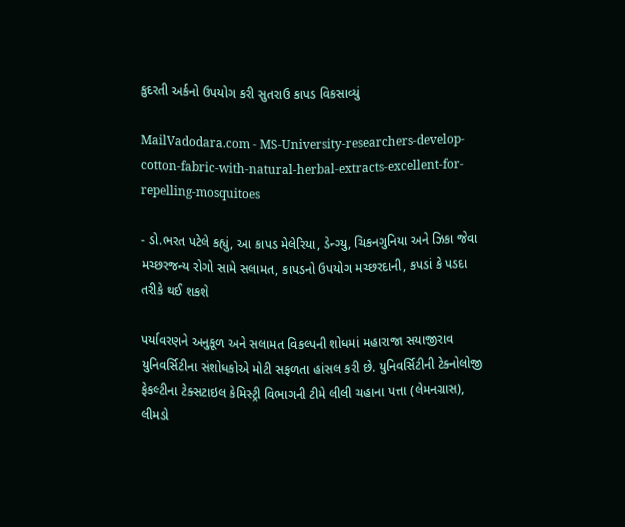કુદરતી અર્કનો ઉપયોગ કરી સુતરાઉ કાપડ વિકસાવ્યું

MailVadodara.com - MS-University-researchers-develop-cotton-fabric-with-natural-herbal-extracts-excellent-for-repelling-mosquitoes

- ડો.ભરત પટેલે કહ્યું, આ કાપડ મેલેરિયા, ડેન્ગ્યુ, ચિકનગુનિયા અને ઝિકા જેવા મચ્છરજન્ય રોગો સામે સલામત, કાપડનો ઉપયોગ મચ્છરદાની, કપડાં કે પડદા તરીકે થઈ શકશે

પર્યાવરણને અનુકૂળ અને સલામત વિકલ્પની શોધમાં મહારાજા સયાજીરાવ યુનિવર્સિટીના સંશોધકોએ મોટી સફળતા હાંસલ કરી છે. યુનિવર્સિટીની ટેક્નોલોજી ફેકલ્ટીના ટેક્સટાઇલ કેમિસ્ટ્રી વિભાગની ટીમે લીલી ચહાના પત્તા (લેમનગ્રાસ), લીમડો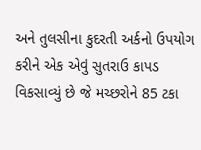અને તુલસીના કુદરતી અર્કનો ઉપયોગ કરીને એક એવું સુતરાઉ કાપડ વિકસાવ્યું છે જે મચ્છરોને 85 ટકા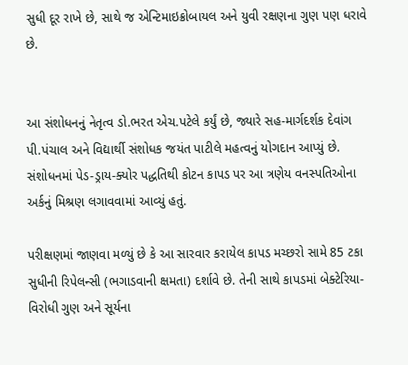સુધી દૂર રાખે છે, સાથે જ એન્ટિમાઇક્રોબાયલ અને યુવી રક્ષણના ગુણ પણ ધરાવે છે.


આ સંશોધનનું નેતૃત્વ ડો.ભરત એચ.પટેલે કર્યું છે, જ્યારે સહ-માર્ગદર્શક દેવાંગ પી.પંચાલ અને વિદ્યાર્થી સંશોધક જયંત પાટીલે મહત્વનું યોગદાન આપ્યું છે. સંશોધનમાં પેડ-ડ્રાય-ક્યોર પદ્ધતિથી કોટન કાપડ પર આ ત્રણેય વનસ્પતિઓના અર્કનું મિશ્રણ લગાવવામાં આવ્યું હતું.

પરીક્ષણમાં જાણવા મળ્યું છે કે આ સારવાર કરાયેલ કાપડ મચ્છરો સામે 85 ટકા સુધીની રિપેલન્સી (ભગાડવાની ક્ષમતા) દર્શાવે છે. તેની સાથે કાપડમાં બેક્ટેરિયા- વિરોધી ગુણ અને સૂર્યના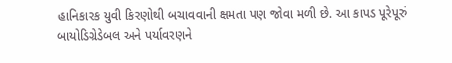હાનિકારક યુવી કિરણોથી બચાવવાની ક્ષમતા પણ જોવા મળી છે. આ કાપડ પૂરેપૂરું બાયોડિગ્રેડેબલ અને પર્યાવરણને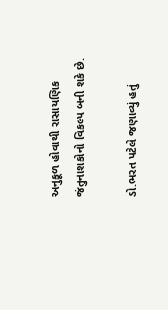અનુકૂળ હોવાથી રાસાયણિક જંતુનાશકોનો વિકલ્પ બની શકે છે.

ડો.ભરત પટેલે જણાવ્યું હતું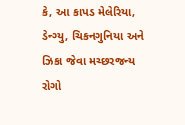કે, આ કાપડ મેલેરિયા, ડેન્ગ્યુ, ચિકનગુનિયા અને ઝિકા જેવા મચ્છરજન્ય રોગો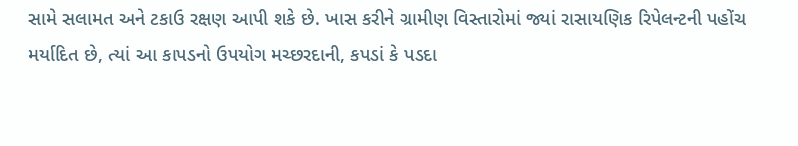સામે સલામત અને ટકાઉ રક્ષણ આપી શકે છે. ખાસ કરીને ગ્રામીણ વિસ્તારોમાં જ્યાં રાસાયણિક રિપેલન્ટની પહોંચ મર્યાદિત છે, ત્યાં આ કાપડનો ઉપયોગ મચ્છરદાની, કપડાં કે પડદા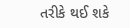તરીકે થઈ શકે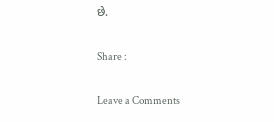છે.

Share :

Leave a Comments